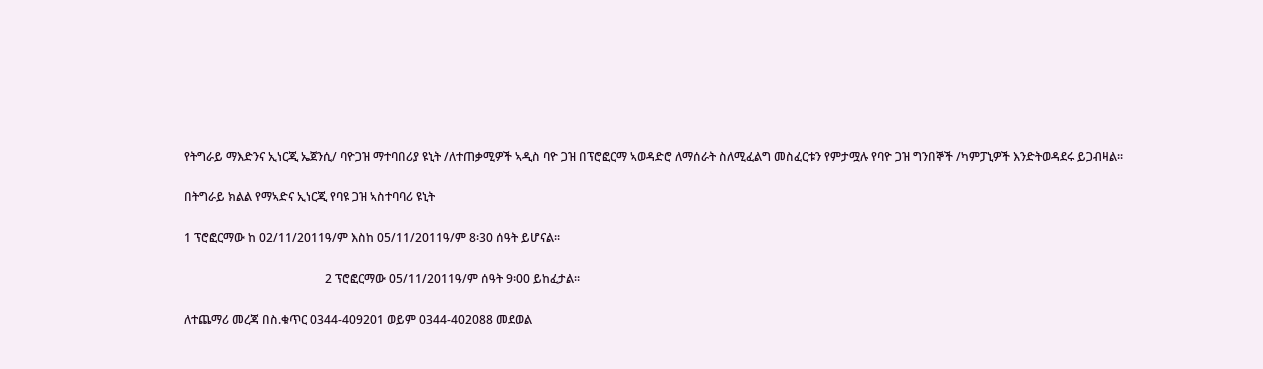የትግራይ ማእድንና ኢነርጂ ኤጀንሲ/ ባዮጋዝ ማተባበሪያ ዩኒት /ለተጠቃሚዎች ኣዲስ ባዮ ጋዝ በፕሮፎርማ ኣወዳድሮ ለማሰራት ስለሚፈልግ መስፈርቱን የምታሟሉ የባዮ ጋዝ ግንበኞች /ካምፓኒዎች እንድትወዳደሩ ይጋብዛል፡፡

በትግራይ ክልል የማኣድና ኢነርጂ የባዩ ጋዝ ኣስተባባሪ ዩኒት

1 ፕሮፎርማው ከ 02/11/2011ዓ/ም እስከ 05/11/2011ዓ/ም 8፡30 ሰዓት ይሆናል፡፡

                                               2 ፕሮፎርማው 05/11/2011ዓ/ም ሰዓት 9፡00 ይከፈታል፡፡

ለተጨማሪ መረጃ በስ.ቁጥር 0344-409201 ወይም 0344-402088 መደወል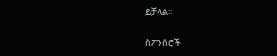ይቻላል፡፡

ስፖንሰሮች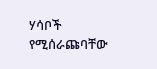ሃሳቦች የሚሰራጩባቸው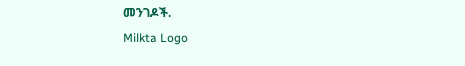መንገዶች.
Milkta Logo